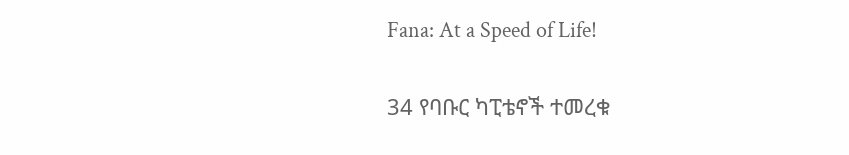Fana: At a Speed of Life!

34 የባቡር ካፒቴኖች ተመረቁ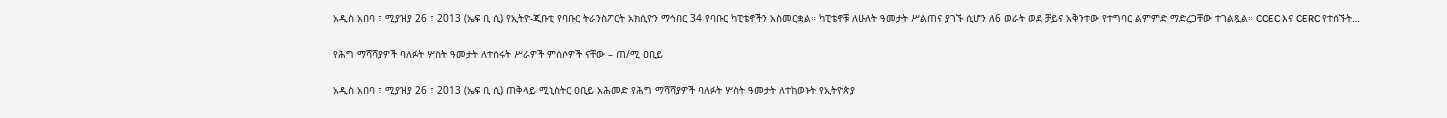አዲስ አበባ ፣ ሚያዝያ 26 ፣ 2013 (ኤፍ ቢ ሲ) የኢትዮ-ጂቡቲ የባቡር ትራንስፖርት አክሲዮን ማኅበር 34 የባቡር ካፒቴኖችን አስመርቋል። ካፒቴኖቹ ለሁለት ዓመታት ሥልጠና ያገኙ ሲሆን ለ6 ወራት ወደ ቻይና አቅንተው የተግባር ልምምድ ማድረጋቸው ተገልጿል። CCEC እና CERC የተሰኙት…

የሕግ ማሻሻያዎች ባለፉት ሦስት ዓመታት ለተሰሩት ሥራዎች ምሰሶዎች ናቸው – ጠ/ሚ ዐቢይ

አዲስ አበባ ፣ ሚያዝያ 26 ፣ 2013 (ኤፍ ቢ ሲ) ጠቅላይ ሚኒስትር ዐቢይ አሕመድ የሕግ ማሻሻያዎች ባለፉት ሦስት ዓመታት ለተከወኑት የኢትዮጵያ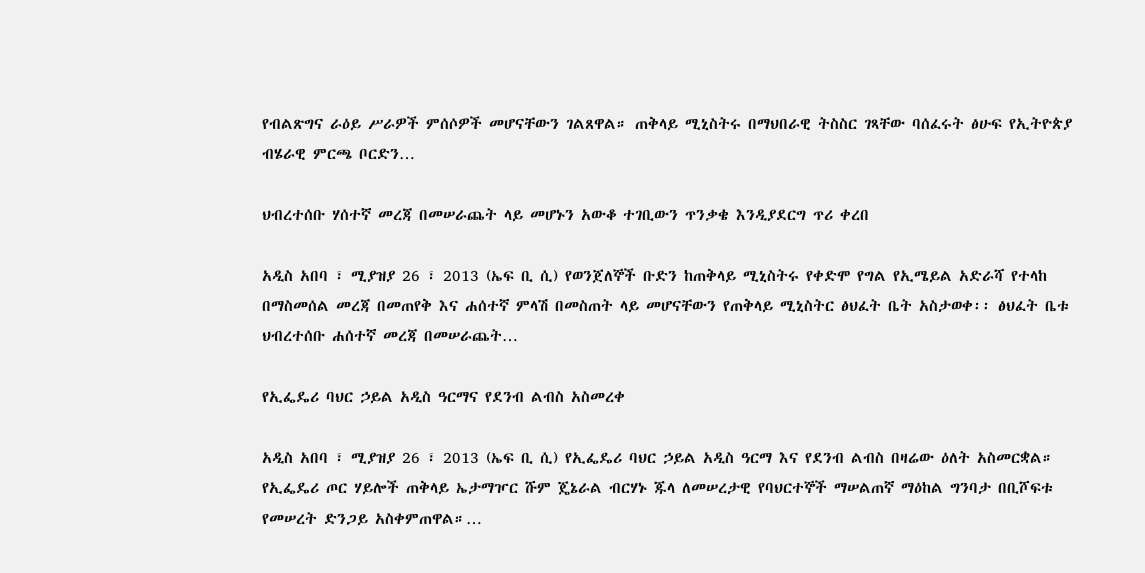የብልጽግና ራዕይ ሥራዎች ምሰሶዎች መሆናቸውን ገልጸዋል። ጠቅላይ ሚኒስትሩ በማህበራዊ ትስስር ገጻቸው ባሰፈሩት ፅሁፍ የኢትዮጵያ ብሄራዊ ምርጫ ቦርድን…

ህብረተሰቡ ሃሰተኛ መረጃ በመሠራጨት ላይ መሆኑን አውቆ ተገቢውን ጥንቃቄ እንዲያደርግ ጥሪ ቀረበ

አዲስ አበባ ፣ ሚያዝያ 26 ፣ 2013 (ኤፍ ቢ ሲ) የወንጀለኞች ቡድን ከጠቅላይ ሚኒስትሩ የቀድሞ የግል የኢሜይል አድራሻ የተላከ በማስመሰል መረጃ በመጠየቅ እና ሐሰተኛ ምላሽ በመስጠት ላይ መሆናቸውን የጠቅላይ ሚኒስትር ፅህፈት ቤት አስታወቀ፡፡ ፅህፈት ቤቱ ህብረተሰቡ ሐሰተኛ መረጃ በመሠራጨት…

የኢፌዴሪ ባህር ኃይል አዲስ ዓርማና የደንብ ልብስ አስመረቀ

አዲስ አበባ ፣ ሚያዝያ 26 ፣ 2013 (ኤፍ ቢ ሲ) የኢፌዴሪ ባህር ኃይል አዲስ ዓርማ እና የደንብ ልብስ በዛሬው ዕለት አስመርቋል። የኢፌዴሪ ጦር ሃይሎች ጠቅላይ ኤታማዦር ሹም ጄኔራል ብርሃኑ ጁላ ለመሠረታዊ የባህርተኞች ማሠልጠኛ ማዕከል ግንባታ በቢሾፍቱ የመሠረት ድንጋይ አስቀምጠዋል።…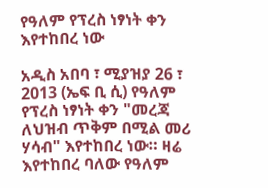የዓለም የፕረስ ነፃነት ቀን እየተከበረ ነው

አዲስ አበባ ፣ ሚያዝያ 26 ፣ 2013 (ኤፍ ቢ ሲ) የዓለም የፕረስ ነፃነት ቀን "መረጃ ለህዝብ ጥቅም በሚል መሪ ሃሳብ" እየተከበረ ነው። ዛሬ እየተከበረ ባለው የዓለም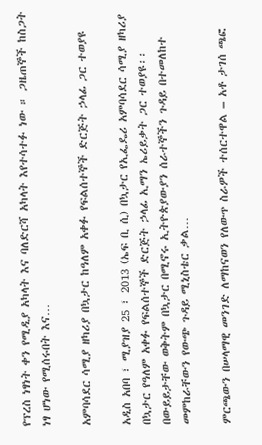የፕረስ ነፃነት ቀን የሚዲያ አካላት እና ባለድርሻ አካላት እየተሳተፉ ነው ። ጋዜጠኞች ከስጋት ነፃ ሆነው የሚሰሩበት እና…

አምባሳደር ሳሚያ ዘካሪያ በኳታር ከዓለም አቀፉ የፍልሰተኞች ድርጅት ኃላፊ ጋር ተወያዩ

አዲስ አበባ ፣ ሚያዝያ 25 ፣ 2013 (ኤፍ ቢ ሲ) በኳታር የኢፌዴሪ አምባሳደር ሳሚያ ዘካሪያ በኳታር የዓለም አቀፉ የፍልሰተኞች ድርጅት ኃላፊ ኢማን ኤሪይቃት ጋር ተወያዩ፡፡ በውይይታቸው ወቅትም በኳታር በሚኖሩ ኢትዮጵያውያን ሰራተኞችን ጉዳይ በተመለከተ መምከራቸውን የውጭ ጉዳይ ሚኒስቴር ቃል…

ምርጫውን በሠላማዊ መንገድ ለማከናወን የለውጥ ስራዎች ተሰርተዋል – አቶ ታገሰ ጫፎ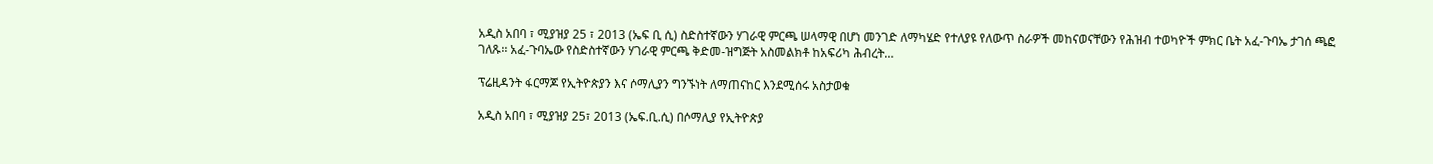አዲስ አበባ ፣ ሚያዝያ 25 ፣ 2013 (ኤፍ ቢ ሲ) ስድስተኛውን ሃገራዊ ምርጫ ሠላማዊ በሆነ መንገድ ለማካሄድ የተለያዩ የለውጥ ስራዎች መከናወናቸውን የሕዝብ ተወካዮች ምክር ቤት አፈ-ጉባኤ ታገሰ ጫፎ ገለጹ፡፡ አፈ-ጉባኤው የስድስተኛውን ሃገራዊ ምርጫ ቅድመ-ዝግጅት አስመልክቶ ከአፍሪካ ሕብረት…

ፕሬዚዳንት ፋርማጆ የኢትዮጵያን እና ሶማሊያን ግንኙነት ለማጠናከር እንደሚሰሩ አስታወቁ

አዲስ አበባ ፣ ሚያዝያ 25፣ 2013 (ኤፍ.ቢ.ሲ) በሶማሊያ የኢትዮጵያ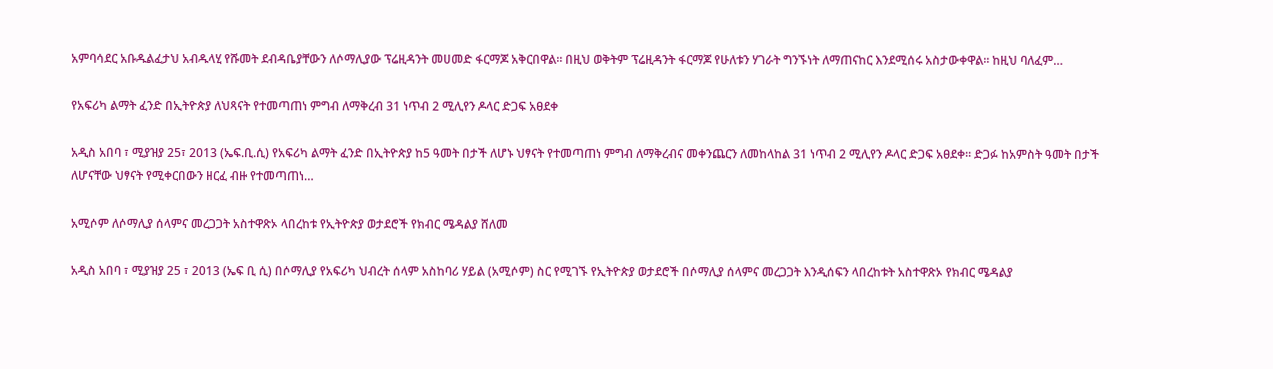አምባሳደር አቡዱልፈታህ አብዱላሂ የሹመት ደብዳቤያቸውን ለሶማሊያው ፕሬዚዳንት መሀመድ ፋርማጆ አቅርበዋል። በዚህ ወቅትም ፕሬዚዳንት ፋርማጆ የሁለቱን ሃገራት ግንኙነት ለማጠናከር እንደሚሰሩ አስታውቀዋል፡፡ ከዚህ ባለፈም…

የአፍሪካ ልማት ፈንድ በኢትዮጵያ ለህጻናት የተመጣጠነ ምግብ ለማቅረብ 31 ነጥብ 2 ሚሊየን ዶላር ድጋፍ አፀደቀ

አዲስ አበባ ፣ ሚያዝያ 25፣ 2013 (ኤፍ.ቢ.ሲ) የአፍሪካ ልማት ፈንድ በኢትዮጵያ ከ5 ዓመት በታች ለሆኑ ህፃናት የተመጣጠነ ምግብ ለማቅረብና መቀንጨርን ለመከላከል 31 ነጥብ 2 ሚሊየን ዶላር ድጋፍ አፀደቀ። ድጋፉ ከአምስት ዓመት በታች ለሆናቸው ህፃናት የሚቀርበውን ዘርፈ ብዙ የተመጣጠነ…

አሚሶም ለሶማሊያ ሰላምና መረጋጋት አስተዋጽኦ ላበረከቱ የኢትዮጵያ ወታደሮች የክብር ሜዳልያ ሸለመ

አዲስ አበባ ፣ ሚያዝያ 25 ፣ 2013 (ኤፍ ቢ ሲ) በሶማሊያ የአፍሪካ ህብረት ሰላም አስከባሪ ሃይል (አሚሶም) ስር የሚገኙ የኢትዮጵያ ወታደሮች በሶማሊያ ሰላምና መረጋጋት እንዲሰፍን ላበረከቱት አስተዋጽኦ የክብር ሜዳልያ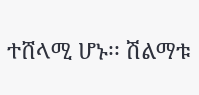ተሸላሚ ሆኑ፡፡ ሽልማቱ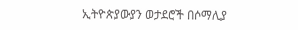ኢትዮጵያውያን ወታደሮች በሶማሊያ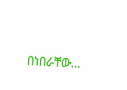በነበራቸው…